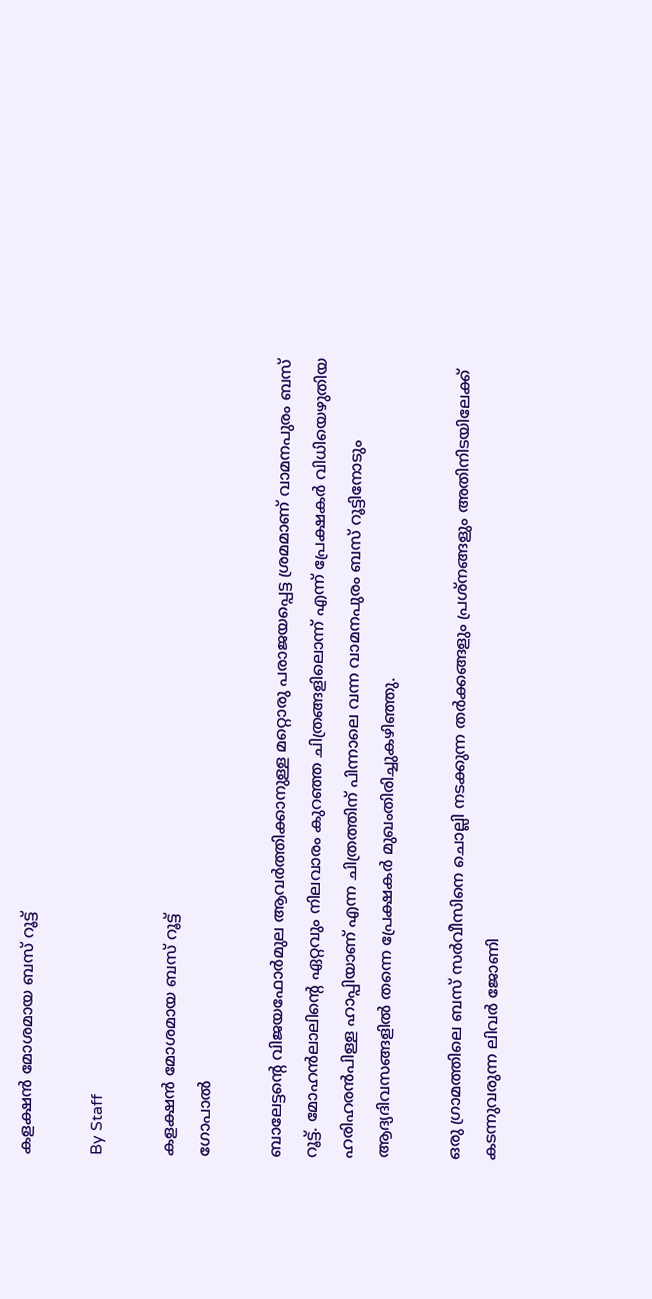കളക്ഷന്‍ മോശമായ ബസ് റൂട്ട്

By Staff

കളക്ഷന്‍ മോശമായ ബസ് റൂട്ട്
ഗോപാല്‍

ബാലേട്ടന്റെ വിജയഫോര്‍മുല ആവര്‍ത്തിക്കാനുള്ള മറ്റൊരു പരാജയപ്പെട്ട ശ്രമമാണ് വാമനപുരം ബസ് റൂട്ട്. മോഹന്‍ലാലിന്റെ ഏറ്റവും നിലവാരം കുറഞ്ഞ ചിത്രങ്ങളിലൊന്ന് എന്ന് പ്രേക്ഷകര്‍ വിധിയെഴുതിയ ഹരിഹരന്‍പിള്ള ഹാപ്പിയാണ് എന്ന ചിത്രത്തിന് പിന്നാലെ വന്ന വാമനപുരം ബസ് റൂട്ടിനോടും ആദ്യദിവസങ്ങളില്‍ തന്നെ പ്രേക്ഷകര്‍ മുഖംതിരിച്ചുകഴിഞ്ഞു.

ഒരു ഗ്രാമത്തിലെ ബസ് സര്‍വീസിനെ ചൊല്ലി നടക്കുന്ന തര്‍ക്കങ്ങളും പ്രശ്നങ്ങളും അതിനിടയിലേക്ക് കടന്നുവരുന്ന ലിവര്‍ ജോണി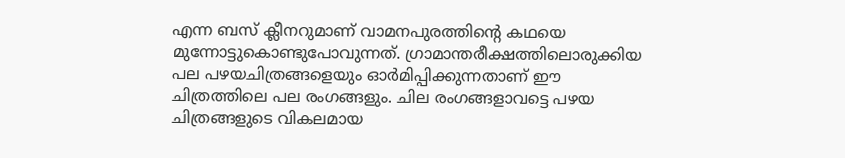എന്ന ബസ് ക്ലീനറുമാണ് വാമനപുരത്തിന്റെ കഥയെ മുന്നോട്ടുകൊണ്ടുപോവുന്നത്. ഗ്രാമാന്തരീക്ഷത്തിലൊരുക്കിയ പല പഴയചിത്രങ്ങളെയും ഓര്‍മിപ്പിക്കുന്നതാണ് ഈ ചിത്രത്തിലെ പല രംഗങ്ങളും. ചില രംഗങ്ങളാവട്ടെ പഴയ ചിത്രങ്ങളുടെ വികലമായ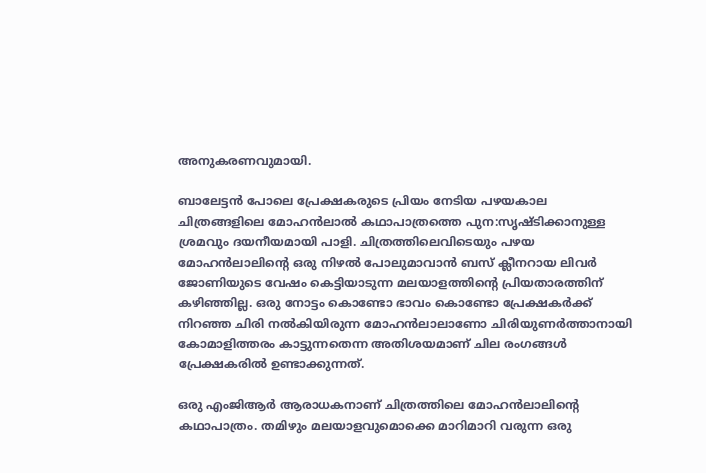അനുകരണവുമായി.

ബാലേട്ടന്‍ പോലെ പ്രേക്ഷകരുടെ പ്രിയം നേടിയ പഴയകാല ചിത്രങ്ങളിലെ മോഹന്‍ലാല്‍ കഥാപാത്രത്തെ പുന:സൃഷ്ടിക്കാനുള്ള ശ്രമവും ദയനീയമായി പാളി. ചിത്രത്തിലെവിടെയും പഴയ മോഹന്‍ലാലിന്റെ ഒരു നിഴല്‍ പോലുമാവാന്‍ ബസ് ക്ലീനറായ ലിവര്‍ ജോണിയുടെ വേഷം കെട്ടിയാടുന്ന മലയാളത്തിന്റെ പ്രിയതാരത്തിന് കഴിഞ്ഞില്ല. ഒരു നോട്ടം കൊണ്ടോ ഭാവം കൊണ്ടോ പ്രേക്ഷകര്‍ക്ക് നിറഞ്ഞ ചിരി നല്‍കിയിരുന്ന മോഹന്‍ലാലാണോ ചിരിയുണര്‍ത്താനായി കോമാളിത്തരം കാട്ടുന്നതെന്ന അതിശയമാണ് ചില രംഗങ്ങള്‍ പ്രേക്ഷകരില്‍ ഉണ്ടാക്കുന്നത്.

ഒരു എംജിആര്‍ ആരാധകനാണ് ചിത്രത്തിലെ മോഹന്‍ലാലിന്റെ കഥാപാത്രം. തമിഴും മലയാളവുമൊക്കെ മാറിമാറി വരുന്ന ഒരു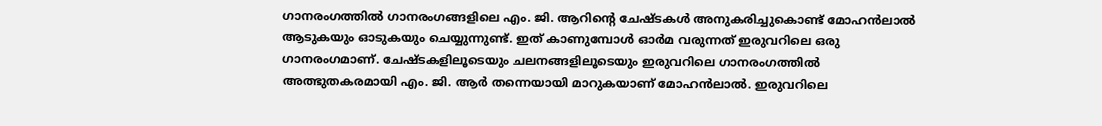ഗാനരംഗത്തില്‍ ഗാനരംഗങ്ങളിലെ എം. ജി. ആറിന്റെ ചേഷ്ടകള്‍ അനുകരിച്ചുകൊണ്ട് മോഹന്‍ലാല്‍ ആടുകയും ഓടുകയും ചെയ്യുന്നുണ്ട്. ഇത് കാണുമ്പോള്‍ ഓര്‍മ വരുന്നത് ഇരുവറിലെ ഒരു ഗാനരംഗമാണ്. ചേഷ്ടകളിലൂടെയും ചലനങ്ങളിലൂടെയും ഇരുവറിലെ ഗാനരംഗത്തില്‍ അത്ഭുതകരമായി എം. ജി. ആര്‍ തന്നെയായി മാറുകയാണ് മോഹന്‍ലാല്‍. ഇരുവറിലെ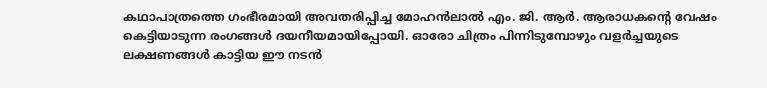കഥാപാത്രത്തെ ഗംഭീരമായി അവതരിപ്പിച്ച മോഹന്‍ലാല്‍ എം. ജി. ആര്‍. ആരാധകന്റെ വേഷം കെട്ടിയാടുന്ന രംഗങ്ങള്‍ ദയനീയമായിപ്പോയി. ഓരോ ചിത്രം പിന്നിടുമ്പോഴും വളര്‍ച്ചയുടെ ലക്ഷണങ്ങള്‍ കാട്ടിയ ഈ നടന്‍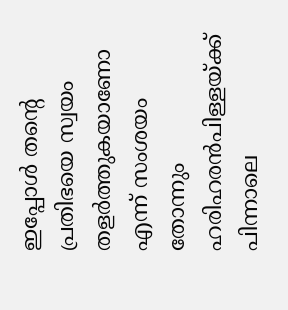ഇപ്പോള്‍ തന്റെ പ്രതിഭയെ സ്വയം തളര്‍ത്തുകയാണോ എന്ന് സംശയം തോന്നും ഹരിഹരന്‍പിള്ളയ്ക്ക് പിന്നാലെ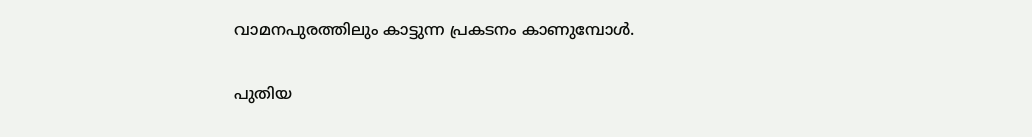വാമനപുരത്തിലും കാട്ടുന്ന പ്രകടനം കാണുമ്പോള്‍.

പുതിയ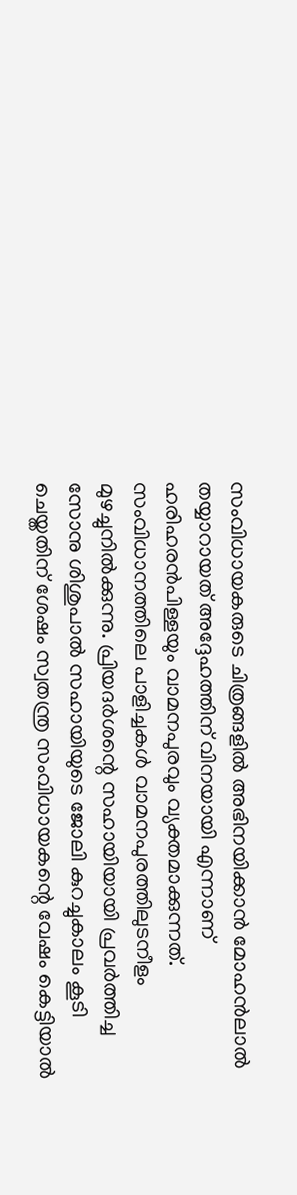സംവിധായകരുടെ ചിത്രങ്ങളില്‍ അഭിനയിക്കാന്‍ മോഹന്‍ലാല്‍ തയ്യാറായത് അദ്ദേഹത്തിന് വിനയായി എന്നാണ് ഹരിഹരന്‍പിള്ളയും വാമനപുരവും വ്യക്തമാക്കുന്നത്. സംവിധാനത്തിലെ പാളിച്ചകള്‍ വാമനപുരത്തിലുടനീളം മുഴച്ചുനില്‍ക്കുന്നു. പ്രിയദര്‍ശന്റെ സഹായിയായി പ്രവര്‍ത്തിച്ച സോനു ശിശുപാല്‍ സഹായിയുടെ ജോലി കുറച്ചുകാലം കൂടി ചെയ്തതിന് ശേഷം സ്വതന്ത്ര സംവിധായകന്റെ വേഷം കെട്ടിയാല്‍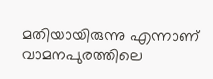മതിയായിരുന്നു എന്നാണ് വാമനപുരത്തിലെ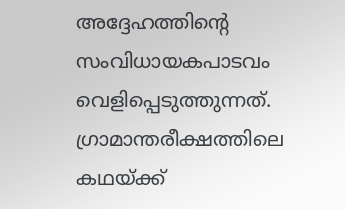അദ്ദേഹത്തിന്റെ സംവിധായകപാടവം വെളിപ്പെടുത്തുന്നത്. ഗ്രാമാന്തരീക്ഷത്തിലെ കഥയ്ക്ക്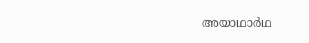അയാഥാര്‍ഥ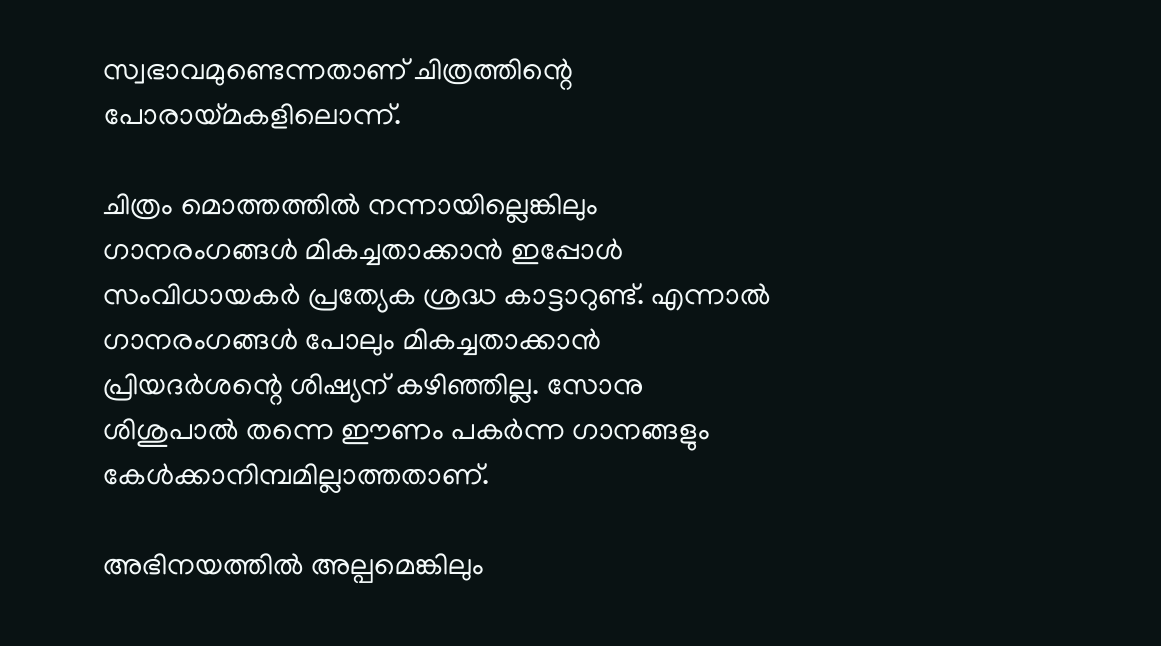സ്വഭാവമുണ്ടെന്നതാണ് ചിത്രത്തിന്റെ പോരായ്മകളിലൊന്ന്.

ചിത്രം മൊത്തത്തില്‍ നന്നായില്ലെങ്കിലും ഗാനരംഗങ്ങള്‍ മികച്ചതാക്കാന്‍ ഇപ്പോള്‍ സംവിധായകര്‍ പ്രത്യേക ശ്രദ്ധ കാട്ടാറുണ്ട്. എന്നാല്‍ ഗാനരംഗങ്ങള്‍ പോലും മികച്ചതാക്കാന്‍ പ്രിയദര്‍ശന്റെ ശിഷ്യന് കഴിഞ്ഞില്ല. സോനു ശിശുപാല്‍ തന്നെ ഈണം പകര്‍ന്ന ഗാനങ്ങളും കേള്‍ക്കാനിമ്പമില്ലാത്തതാണ്.

അഭിനയത്തില്‍ അല്പമെങ്കിലും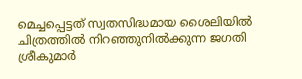മെച്ചപ്പെട്ടത് സ്വതസിദ്ധമായ ശൈലിയില്‍ ചിത്രത്തില്‍ നിറഞ്ഞുനില്‍ക്കുന്ന ജഗതി ശ്രീകുമാര്‍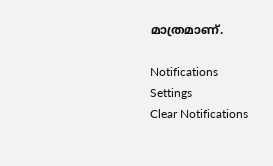മാത്രമാണ്.

Notifications
Settings
Clear Notifications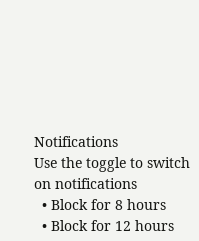Notifications
Use the toggle to switch on notifications
  • Block for 8 hours
  • Block for 12 hours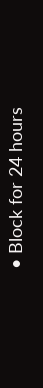• Block for 24 hours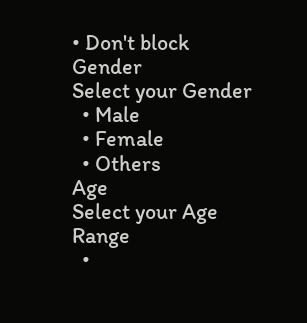• Don't block
Gender
Select your Gender
  • Male
  • Female
  • Others
Age
Select your Age Range
  •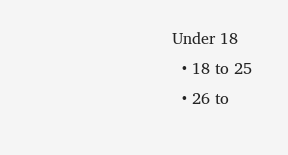Under 18
  • 18 to 25
  • 26 to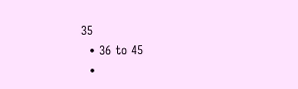35
  • 36 to 45
  •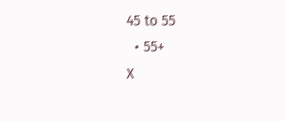45 to 55
  • 55+
X